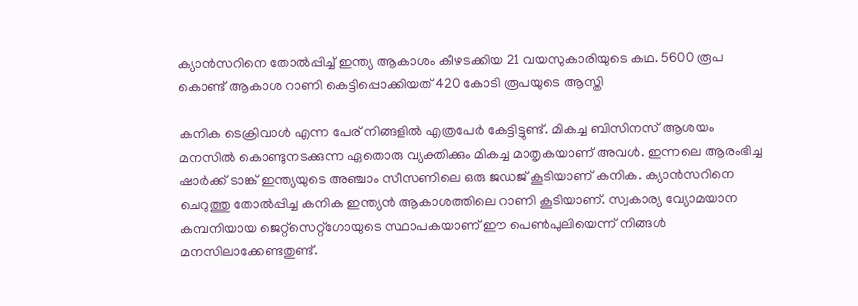ക്യാന്‍സറിനെ തോല്‍പ്പിച്ച് ഇന്ത്യ ആകാശം കീഴടക്കിയ 21 വയസുകാരിയുടെ കഥ. 5600 രൂപ കൊണ്ട് ആകാശ റാണി കെട്ടിപ്പൊക്കിയത് 420 കോടി രൂപയുടെ ആസ്തി

കനിക ടെക്രിവാള്‍ എന്ന പേര് നിങ്ങളില്‍ എത്രപേര്‍ കേട്ടിട്ടുണ്ട്. മികച്ച ബിസിനസ് ആശയം മനസില്‍ കൊണ്ടുനടക്കുന്ന ഏതൊരു വ്യക്തിക്കും മികച്ച മാതൃകയാണ് അവള്‍. ഇന്നലെ ആരംഭിച്ച ഷാര്‍ക്ക് ടാങ്ക് ഇന്ത്യയുടെ അഞ്ചാം സീസണിലെ ഒരു ജഡജ് കൂടിയാണ് കനിക. ക്യാന്‍സറിനെ ചെറുത്തു തോല്‍പ്പിച്ച കനിക ഇന്ത്യന്‍ ആകാശത്തിലെ റാണി കൂടിയാണ്. സ്വകാര്യ വ്യോമയാന കമ്പനിയായ ജെറ്റ്‌സെറ്റ്‌ഗോയുടെ സ്ഥാപകയാണ് ഈ പെണ്‍പുലിയെന്ന് നിങ്ങള്‍ മനസിലാക്കേണ്ടതുണ്ട്.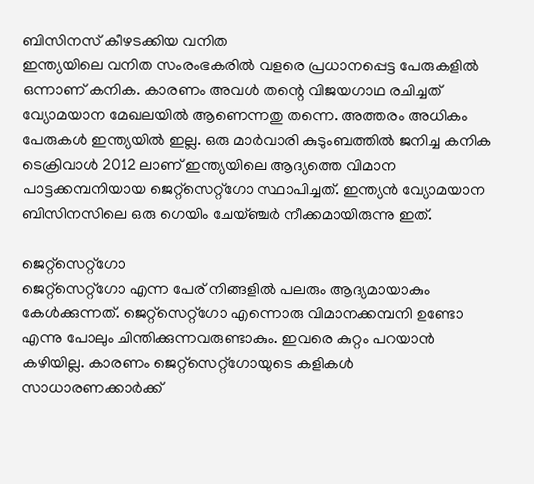ബിസിനസ് കീഴടക്കിയ വനിത
ഇന്ത്യയിലെ വനിത സംരംഭകരില്‍ വളരെ പ്രധാനപ്പെട്ട പേരുകളില്‍ ഒന്നാണ് കനിക. കാരണം അവള്‍ തന്റെ വിജയഗാഥ രചിച്ചത് വ്യോമയാന മേഖലയില്‍ ആണെന്നതു തന്നെ. അത്തരം അധികം പേരുകള്‍ ഇന്ത്യയില്‍ ഇല്ല. ഒരു മാര്‍വാരി കുടുംബത്തില്‍ ജനിച്ച കനിക ടെക്രിവാള്‍ 2012 ലാണ് ഇന്ത്യയിലെ ആദ്യത്തെ വിമാന പാട്ടക്കമ്പനിയായ ജെറ്റ്‌സെറ്റ്‌ഗോ സ്ഥാപിച്ചത്. ഇന്ത്യന്‍ വ്യോമയാന ബിസിനസിലെ ഒരു ഗെയിം ചേയ്ഞ്ചര്‍ നീക്കമായിരുന്നു ഇത്.

ജെറ്റ്സെറ്റ്‌ഗോ
ജെറ്റ്സെറ്റ്‌ഗോ എന്ന പേര് നിങ്ങളില്‍ പലരും ആദ്യമായാകും കേള്‍ക്കുന്നത്. ജെറ്റ്സെറ്റ്‌ഗോ എന്നൊരു വിമാനക്കമ്പനി ഉണ്ടോ എന്നു പോലും ചിന്തിക്കുന്നവരുണ്ടാകും. ഇവരെ കുറ്റം പറയാന്‍ കഴിയില്ല. കാരണം ജെറ്റ്സെറ്റ്‌ഗോയുടെ കളികള്‍ സാധാരണക്കാര്‍ക്ക്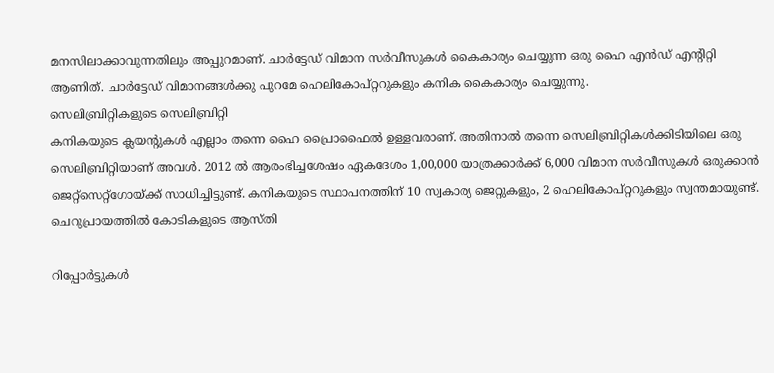മനസിലാക്കാവുന്നതിലും അപ്പുറമാണ്. ചാര്‍ട്ടേഡ് വിമാന സര്‍വീസുകള്‍ കൈകാര്യം ചെയ്യുന്ന ഒരു ഹൈ എന്‍ഡ് എന്റിറ്റി ആണിത്. ചാര്‍ട്ടേഡ് വിമാനങ്ങള്‍ക്കു പുറമേ ഹെലികോപ്റ്ററുകളും കനിക കൈകാര്യം ചെയ്യുന്നു.
സെലിബ്രിറ്റികളുടെ സെലിബ്രിറ്റി
കനികയുടെ ക്ലയന്റുകള്‍ എല്ലാം തന്നെ ഹൈ പ്രൈാഫൈല്‍ ഉള്ളവരാണ്. അതിനാല്‍ തന്നെ സെലിബ്രിറ്റികള്‍ക്കിടിയിലെ ഒരു സെലിബ്രിറ്റിയാണ് അവള്‍. 2012 ല്‍ ആരംഭിച്ചശേഷം ഏകദേശം 1,00,000 യാത്രക്കാര്‍ക്ക് 6,000 വിമാന സര്‍വീസുകള്‍ ഒരുക്കാന്‍ ജെറ്റ്സെറ്റ്‌ഗോയ്ക്ക് സാധിച്ചിട്ടുണ്ട്. കനികയുടെ സ്ഥാപനത്തിന് 10 സ്വകാര്യ ജെറ്റുകളും, 2 ഹെലികോപ്റ്ററുകളും സ്വന്തമായുണ്ട്.
ചെറുപ്രായത്തില്‍ കോടികളുടെ ആസ്തി

റിപ്പോര്‍ട്ടുകള്‍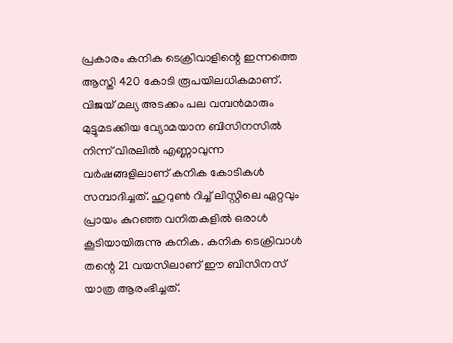പ്രകാരം കനിക ടെക്രിവാളിന്റെ ഇന്നത്തെ ആസ്തി 420 കോടി രൂപയിലധികമാണ്. വിജയ് മല്യ അടക്കം പല വമ്പന്‍മാരും മുട്ടുമടക്കിയ വ്യോമയാന ബിസിനസില്‍ നിന്ന് വിരലില്‍ എണ്ണാവുന്ന വര്‍ഷങ്ങളിലാണ് കനിക കോടികള്‍ സമ്പാദിച്ചത്. ഹുറുണ്‍ റിച്ച് ലിസ്റ്റിലെ ഏറ്റവും പ്രായം കുറഞ്ഞ വനിതകളില്‍ ഒരാള്‍ കൂടിയായിരുന്നു കനിക. കനിക ടെക്രിവാള്‍ തന്റെ 21 വയസിലാണ് ഈ ബിസിനസ് യാത്ര ആരംഭിച്ചത്.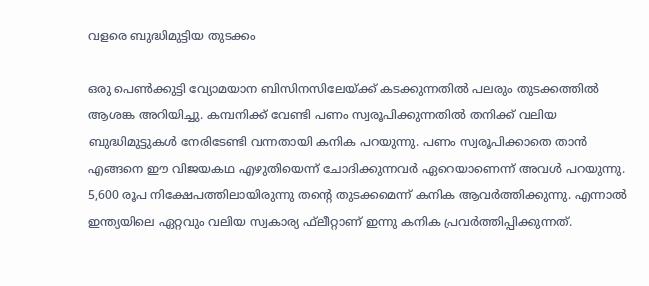വളരെ ബുദ്ധിമുട്ടിയ തുടക്കം

ഒരു പെണ്‍ക്കുട്ടി വ്യോമയാന ബിസിനസിലേയ്ക്ക് കടക്കുന്നതില്‍ പലരും തുടക്കത്തില്‍ ആശങ്ക അറിയിച്ചു. കമ്പനിക്ക് വേണ്ടി പണം സ്വരൂപിക്കുന്നതില്‍ തനിക്ക് വലിയ ബുദ്ധിമുട്ടുകള്‍ നേരിടേണ്ടി വന്നതായി കനിക പറയുന്നു. പണം സ്വരൂപിക്കാതെ താന്‍ എങ്ങനെ ഈ വിജയകഥ എഴുതിയെന്ന് ചോദിക്കുന്നവര്‍ ഏറെയാണെന്ന് അവള്‍ പറയുന്നു. 5,600 രൂപ നിക്ഷേപത്തിലായിരുന്നു തന്റെ തുടക്കമെന്ന് കനിക ആവര്‍ത്തിക്കുന്നു. എന്നാല്‍ ഇന്ത്യയിലെ ഏറ്റവും വലിയ സ്വകാര്യ ഫ്‌ലീറ്റാണ് ഇന്നു കനിക പ്രവര്‍ത്തിപ്പിക്കുന്നത്.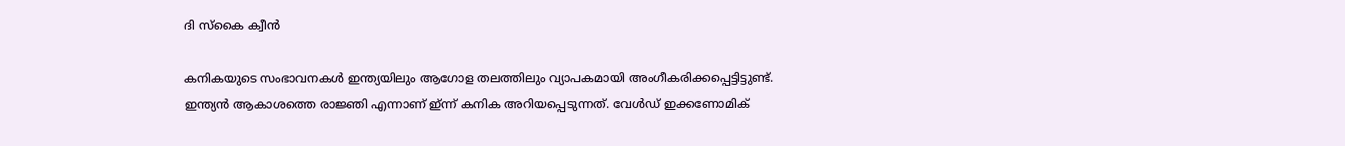ദി സ്‌കൈ ക്വീന്‍

കനികയുടെ സംഭാവനകള്‍ ഇന്ത്യയിലും ആഗോള തലത്തിലും വ്യാപകമായി അംഗീകരിക്കപ്പെട്ടിട്ടുണ്ട്. ഇന്ത്യന്‍ ആകാശത്തെ രാജ്ഞി എന്നാണ് ഇ്ന്ന് കനിക അറിയപ്പെടുന്നത്. വേള്‍ഡ് ഇക്കണോമിക്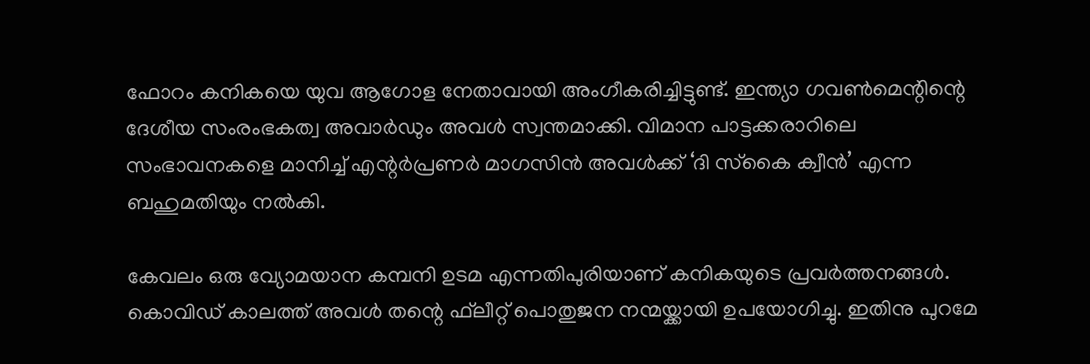ഫോറം കനികയെ യുവ ആഗോള നേതാവായി അംഗീകരിച്ചിട്ടുണ്ട്. ഇന്ത്യാ ഗവണ്‍മെന്റിന്റെ ദേശീയ സംരംഭകത്വ അവാര്‍ഡും അവള്‍ സ്വന്തമാക്കി. വിമാന പാട്ടക്കരാറിലെ സംഭാവനകളെ മാനിച്ച് എന്റര്‍പ്രണര്‍ മാഗസിന്‍ അവള്‍ക്ക് ‘ദി സ്‌കൈ ക്വീന്‍’ എന്ന ബഹുമതിയും നല്‍കി.

കേവലം ഒരു വ്യോമയാന കമ്പനി ഉടമ എന്നതിപുരിയാണ് കനികയുടെ പ്രവര്‍ത്തനങ്ങള്‍. കൊവിഡ് കാലത്ത് അവള്‍ തന്റെ ഫ്‌ലീറ്റ് പൊതുജന നന്മയ്ക്കായി ഉപയോഗിച്ചു. ഇതിനു പുറമേ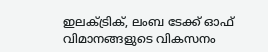ഇലക്ട്രിക്, ലംബ ടേക്ക് ഓഫ് വിമാനങ്ങളുടെ വികസനം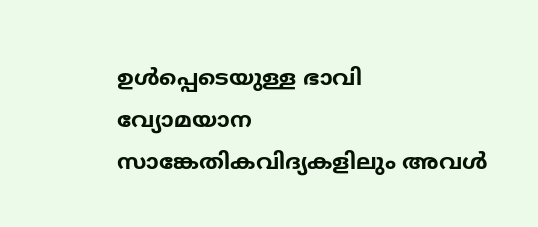ഉള്‍പ്പെടെയുള്ള ഭാവി വ്യോമയാന സാങ്കേതികവിദ്യകളിലും അവള്‍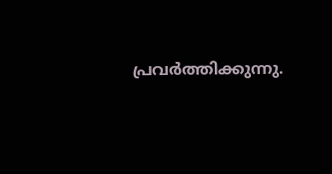പ്രവര്‍ത്തിക്കുന്നു.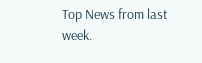Top News from last week.